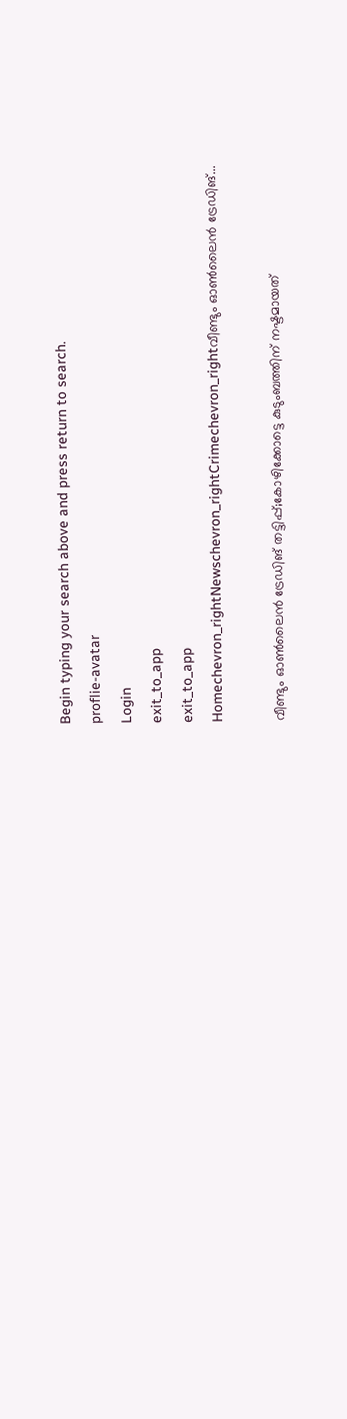Begin typing your search above and press return to search.
proflie-avatar
Login
exit_to_app
exit_to_app
Homechevron_rightNewschevron_rightCrimechevron_rightവീണ്ടും ഓൺലൈൻ ട്രേഡിങ്...

വീണ്ടും ഓൺലൈൻ ട്രേഡിങ് തട്ടിപ്പ്;കോഴിക്കോട്ടെ കുടുംബത്തിന് നഷ്ടമായത്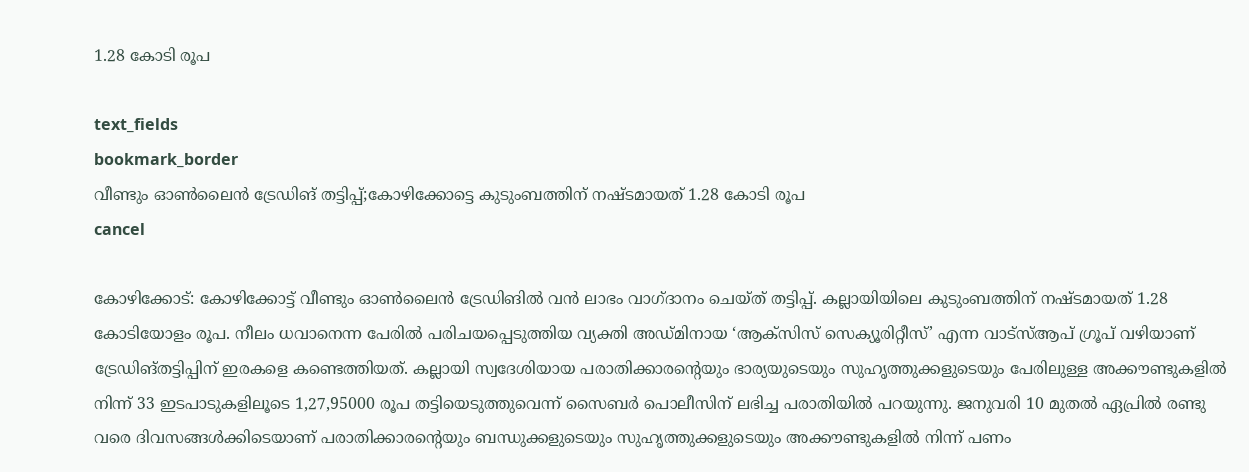1.28 കോടി രൂപ

text_fields
bookmark_border
വീണ്ടും ഓൺലൈൻ ട്രേഡിങ് തട്ടിപ്പ്;കോഴിക്കോട്ടെ കുടുംബത്തിന് നഷ്ടമായത് 1.28 കോടി രൂപ
cancel

കോഴിക്കോട്: കോഴിക്കോട്ട് വീണ്ടും ഓൺലൈൻ ട്രേഡിങിൽ വൻ ലാഭം വാഗ്ദാനം ചെയ്ത് തട്ടിപ്പ്. കല്ലായിയിലെ കുടുംബത്തിന് നഷ്ടമായത് 1.28 കോടിയോളം രൂപ. നീലം ധവാനെന്ന പേരിൽ പരിചയപ്പെടുത്തിയ വ്യക്തി അഡ്‌മിനായ ‘ആക്സിസ്‌ സെക്യൂരിറ്റീസ്‌’ എന്ന വാട്സ്ആപ്‌ ഗ്രൂപ് വഴിയാണ് ട്രേഡിങ്തട്ടിപ്പിന് ഇരകളെ കണ്ടെത്തിയത്. കല്ലായി സ്വദേശിയായ പരാതിക്കാരന്റെയും ഭാര്യയുടെയും സുഹൃത്തുക്കളുടെയും പേരിലുള്ള അക്ക‍ൗണ്ടുകളിൽ നിന്ന്‌ 33 ഇടപാടുകളിലൂടെ 1,27,95000 രൂപ തട്ടിയെടുത്തുവെന്ന് സൈബർ പൊലീസിന് ലഭിച്ച പരാതിയിൽ പറയുന്നു. ജനുവരി 10 മുതൽ ഏപ്രിൽ രണ്ടു വരെ ദിവസങ്ങൾക്കിടെയാണ്‌ പരാതിക്കാരന്റെയും ബന്ധുക്കളുടെയും സുഹൃത്തുക്കളുടെയും അക്ക‍ൗണ്ടുകളിൽ നിന്ന്‌ പണം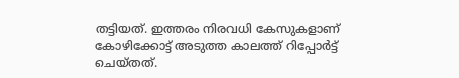തട്ടിയത്‌. ഇത്തരം നിരവധി കേസുകളാണ് കോഴിക്കോട്ട് അടുത്ത കാലത്ത് റിപ്പോർട്ട് ചെയ്തത്.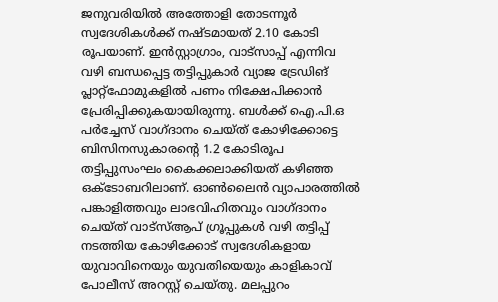ജനുവരിയിൽ അത്തോളി തോടന്നൂർ സ്വദേശികൾക്ക് നഷ്ടമായത് 2.10 കോടി രൂപയാണ്. ഇൻസ്റ്റാഗ്രാം, വാട്സാപ്പ് എന്നിവ വഴി ബന്ധപ്പെട്ട തട്ടിപ്പുകാർ വ്യാജ ട്രേഡിങ് പ്ലാറ്റ്‌ഫോമുകളിൽ പണം നിക്ഷേപിക്കാൻ പ്രേരിപ്പിക്കുകയായിരുന്നു. ബൾക്ക് ഐ.പി.ഒ പർച്ചേസ് വാഗ്ദാനം ചെയ്ത് കോഴിക്കോട്ടെ ബിസിനസുകാരന്റെ 1.2 കോടിരൂപ തട്ടിപ്പുസംഘം കൈക്കലാക്കിയത് കഴിഞ്ഞ ഒക്ടോബറിലാണ്. ഓൺലൈൻ വ്യാപാരത്തിൽ പങ്കാളിത്തവും ലാഭവിഹിതവും വാഗ്ദാനം ചെയ്ത് വാട്സ്ആപ് ഗ്രൂപ്പുകൾ വഴി തട്ടിപ്പ് നടത്തിയ കോഴിക്കോട് സ്വദേശികളായ യുവാവിനെയും യുവതിയെയും കാളികാവ് പോലീസ് അറസ്റ്റ് ചെയ്തു. മലപ്പുറം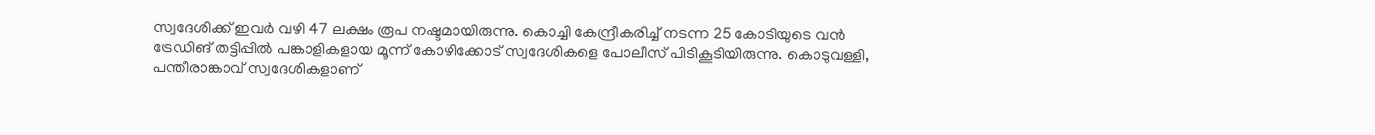സ്വദേശിക്ക് ഇവർ വഴി 47 ലക്ഷം രൂപ നഷ്ടമായിരുന്നു. കൊച്ചി കേന്ദ്രീകരിച്ച് നടന്ന 25 കോടിയുടെ വൻ ട്രേഡിങ് തട്ടിപ്പിൽ പങ്കാളികളായ മൂന്ന് കോഴിക്കോട് സ്വദേശികളെ പോലീസ് പിടികൂടിയിരുന്നു. കൊടുവള്ളി, പന്തീരാങ്കാവ് സ്വദേശികളാണ്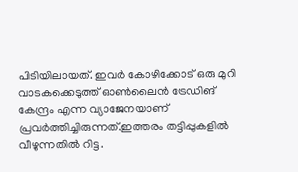പിടിയിലായത്. ഇവർ കോഴിക്കോട് ഒരു മുറി വാടകക്കെടുത്ത് ഓൺലൈൻ ട്രേഡിങ് കേന്ദ്രം എന്ന വ്യാജേനയാണ് പ്രവർത്തിച്ചിരുന്നത്.ഇത്തരം തട്ടിപ്പുകളിൽ വീഴുന്നതിൽ റിട്ട.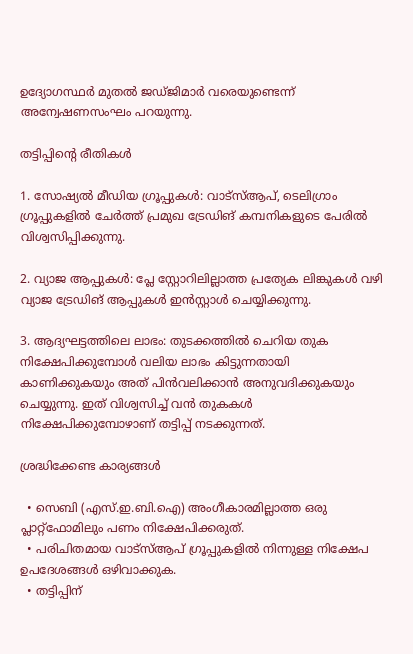ഉദ്യോഗസ്ഥർ മുതൽ ജഡ്ജിമാർ വരെയുണ്ടെന്ന് അന്വേഷണസംഘം പറയുന്നു.

തട്ടിപ്പിന്റെ രീതികൾ

1. സോഷ്യൽ മീഡിയ ഗ്രൂപ്പുകൾ: വാട്സ്ആപ്, ടെലിഗ്രാം ഗ്രൂപ്പുകളിൽ ചേർത്ത് പ്രമുഖ ട്രേഡിങ് കമ്പനികളുടെ പേരിൽ വിശ്വസിപ്പിക്കുന്നു.

2. വ്യാജ ആപ്പുകൾ: പ്ലേ സ്റ്റോറിലില്ലാത്ത പ്രത്യേക ലിങ്കുകൾ വഴി വ്യാജ ട്രേഡിങ് ആപ്പുകൾ ഇൻസ്റ്റാൾ ചെയ്യിക്കുന്നു.

3. ആദ്യഘട്ടത്തിലെ ലാഭം: തുടക്കത്തിൽ ചെറിയ തുക നിക്ഷേപിക്കുമ്പോൾ വലിയ ലാഭം കിട്ടുന്നതായി കാണിക്കുകയും അത് പിൻവലിക്കാൻ അനുവദിക്കുകയും ചെയ്യുന്നു. ഇത് വിശ്വസിച്ച് വൻ തുകകൾ നിക്ഷേപിക്കുമ്പോഴാണ് തട്ടിപ്പ് നടക്കുന്നത്.

ശ്രദ്ധിക്കേണ്ട കാര്യങ്ങൾ

  • സെബി (എസ്.ഇ.ബി.ഐ) അംഗീകാരമില്ലാത്ത ഒരു പ്ലാറ്റ്‌ഫോമിലും പണം നിക്ഷേപിക്കരുത്.
  • പരിചിതമായ വാട്സ്ആപ് ഗ്രൂപ്പുകളിൽ നിന്നുള്ള നിക്ഷേപ ഉപദേശങ്ങൾ ഒഴിവാക്കുക.
  • തട്ടിപ്പിന്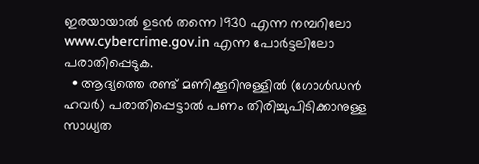ഇരയായാൽ ഉടൻ തന്നെ 1930 എന്ന നമ്പറിലോ www.cybercrime.gov.in എന്ന പോർട്ടലിലോ പരാതിപ്പെടുക.
  • ആദ്യത്തെ രണ്ട് മണിക്കൂറിനുള്ളിൽ (ഗോൾഡൻ ഹവർ) പരാതിപ്പെട്ടാൽ പണം തിരിച്ചുപിടിക്കാനുള്ള സാധ്യത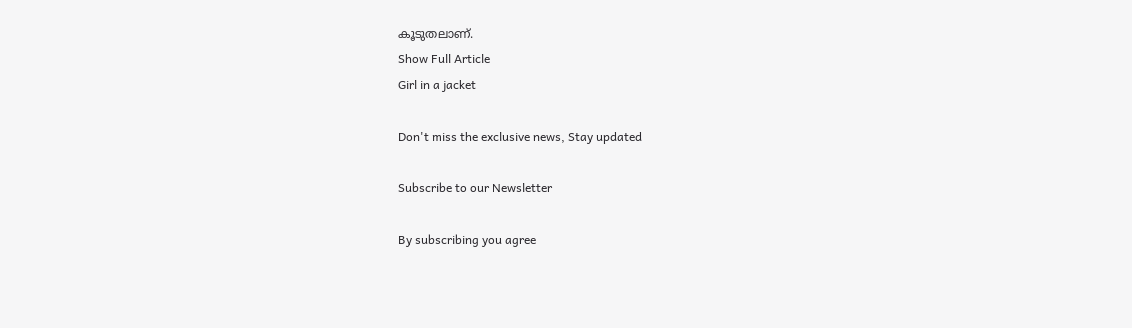കൂടുതലാണ്.
Show Full Article
Girl in a jacket

Don't miss the exclusive news, Stay updated

Subscribe to our Newsletter

By subscribing you agree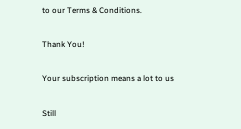to our Terms & Conditions.

Thank You!

Your subscription means a lot to us

Still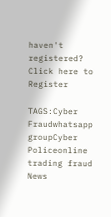haven't registered? Click here to Register

TAGS:Cyber Fraudwhatsapp groupCyber Policeonline trading fraud
News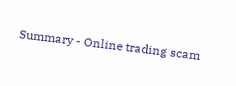Summary - Online trading scam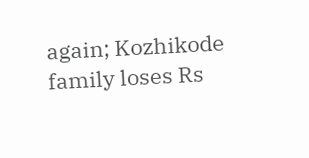again; Kozhikode family loses Rs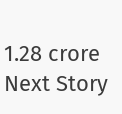1.28 crore
Next Story